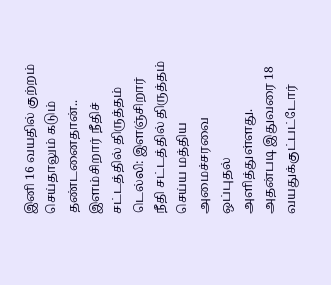இனி 16 வயதில் குற்றம் செய்தாலும் கடும் தண்டனைதான்.. இளம்சிறார் நீதிச் சட்டத்தில் திருத்தம்
டெல்லி: இளஞ்சிறார் நீதி சட்டத்தில் திருத்தம் செய்ய மத்திய அமைச்சரவை ஒப்புதல் அளித்துள்ளது. அதன்படி இதுவரை 18 வயதுக்குட்பட்டோர்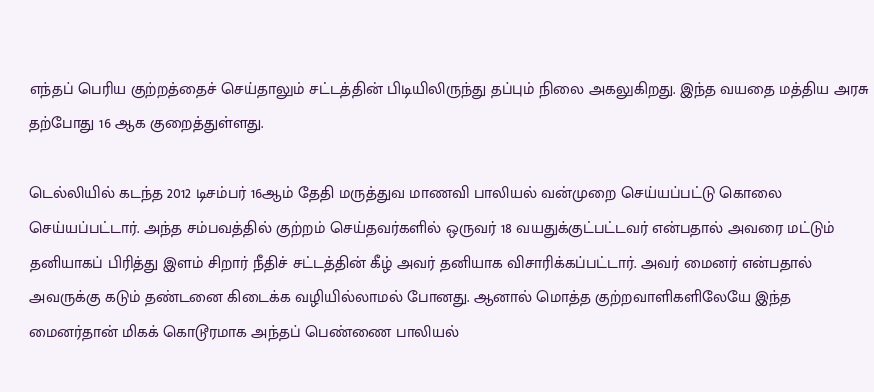எந்தப் பெரிய குற்றத்தைச் செய்தாலும் சட்டத்தின் பிடியிலிருந்து தப்பும் நிலை அகலுகிறது. இந்த வயதை மத்திய அரசு தற்போது 16 ஆக குறைத்துள்ளது.

டெல்லியில் கடந்த 2012 டிசம்பர் 16ஆம் தேதி மருத்துவ மாணவி பாலியல் வன்முறை செய்யப்பட்டு கொலை செய்யப்பட்டார். அந்த சம்பவத்தில் குற்றம் செய்தவர்களில் ஒருவர் 18 வயதுக்குட்பட்டவர் என்பதால் அவரை மட்டும் தனியாகப் பிரித்து இளம் சிறார் நீதிச் சட்டத்தின் கீழ் அவர் தனியாக விசாரிக்கப்பட்டார். அவர் மைனர் என்பதால் அவருக்கு கடும் தண்டனை கிடைக்க வழியில்லாமல் போனது. ஆனால் மொத்த குற்றவாளிகளிலேயே இந்த மைனர்தான் மிகக் கொடூரமாக அந்தப் பெண்ணை பாலியல்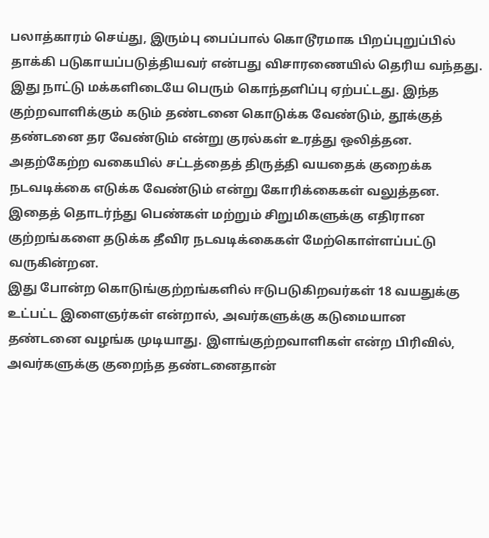பலாத்காரம் செய்து, இரும்பு பைப்பால் கொடூரமாக பிறப்புறுப்பில் தாக்கி படுகாயப்படுத்தியவர் என்பது விசாரணையில் தெரிய வந்தது.
இது நாட்டு மக்களிடையே பெரும் கொந்தளிப்பு ஏற்பட்டது. இந்த குற்றவாளிக்கும் கடும் தண்டனை கொடுக்க வேண்டும், தூக்குத் தண்டனை தர வேண்டும் என்று குரல்கள் உரத்து ஒலித்தன. அதற்கேற்ற வகையில் சட்டத்தைத் திருத்தி வயதைக் குறைக்க நடவடிக்கை எடுக்க வேண்டும் என்று கோரிக்கைகள் வலுத்தன.
இதைத் தொடர்ந்து பெண்கள் மற்றும் சிறுமிகளுக்கு எதிரான குற்றங்களை தடுக்க தீவிர நடவடிக்கைகள் மேற்கொள்ளப்பட்டு வருகின்றன.
இது போன்ற கொடுங்குற்றங்களில் ஈடுபடுகிறவர்கள் 18 வயதுக்கு உட்பட்ட இளைஞர்கள் என்றால், அவர்களுக்கு கடுமையான தண்டனை வழங்க முடியாது. இளங்குற்றவாளிகள் என்ற பிரிவில், அவர்களுக்கு குறைந்த தண்டனைதான்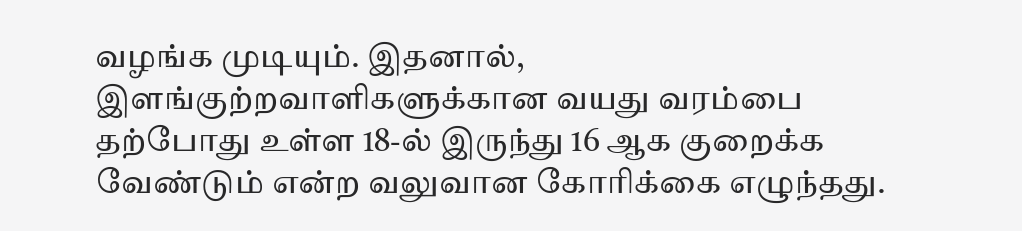வழங்க முடியும். இதனால், இளங்குற்றவாளிகளுக்கான வயது வரம்பை தற்போது உள்ள 18-ல் இருந்து 16 ஆக குறைக்க வேண்டும் என்ற வலுவான கோரிக்கை எழுந்தது.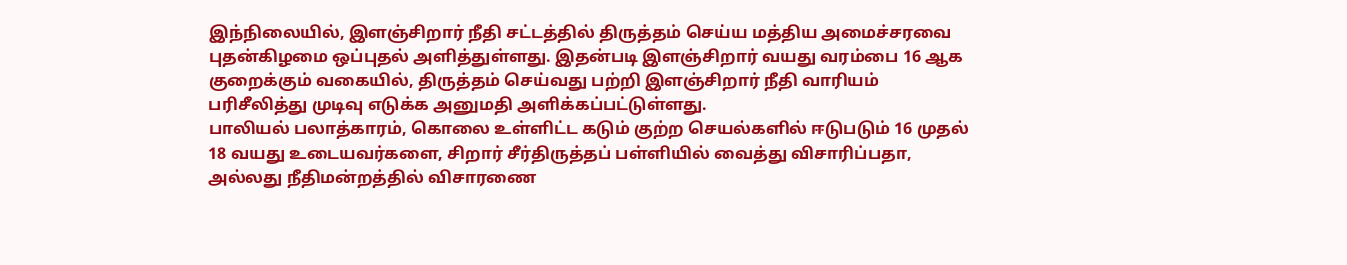இந்நிலையில், இளஞ்சிறார் நீதி சட்டத்தில் திருத்தம் செய்ய மத்திய அமைச்சரவை புதன்கிழமை ஒப்புதல் அளித்துள்ளது. இதன்படி இளஞ்சிறார் வயது வரம்பை 16 ஆக குறைக்கும் வகையில், திருத்தம் செய்வது பற்றி இளஞ்சிறார் நீதி வாரியம் பரிசீலித்து முடிவு எடுக்க அனுமதி அளிக்கப்பட்டுள்ளது.
பாலியல் பலாத்காரம், கொலை உள்ளிட்ட கடும் குற்ற செயல்களில் ஈடுபடும் 16 முதல் 18 வயது உடையவர்களை, சிறார் சீர்திருத்தப் பள்ளியில் வைத்து விசாரிப்பதா, அல்லது நீதிமன்றத்தில் விசாரணை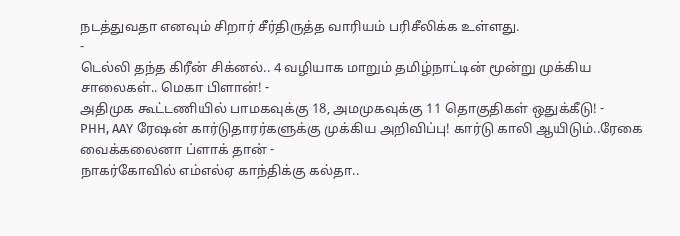நடத்துவதா எனவும் சிறார் சீர்திருத்த வாரியம் பரிசீலிக்க உள்ளது.
-
டெல்லி தந்த கிரீன் சிக்னல்.. 4 வழியாக மாறும் தமிழ்நாட்டின் மூன்று முக்கிய சாலைகள்.. மெகா பிளான்! -
அதிமுக கூட்டணியில் பாமகவுக்கு 18, அமமுகவுக்கு 11 தொகுதிகள் ஒதுக்கீடு! -
PHH, AAY ரேஷன் கார்டுதாரர்களுக்கு முக்கிய அறிவிப்பு! கார்டு காலி ஆயிடும்..ரேகை வைக்கலைனா ப்ளாக் தான் -
நாகர்கோவில் எம்எல்ஏ காந்திக்கு கல்தா..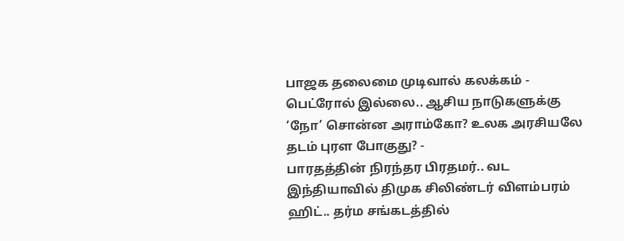பாஜக தலைமை முடிவால் கலக்கம் -
பெட்ரோல் இல்லை.. ஆசிய நாடுகளுக்கு ‘நோ’ சொன்ன அராம்கோ? உலக அரசியலே தடம் புரள போகுது? -
பாரதத்தின் நிரந்தர பிரதமர்.. வட இந்தியாவில் திமுக சிலிண்டர் விளம்பரம் ஹிட்.. தர்ம சங்கடத்தில்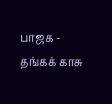பாஜக -
தங்கக் காசு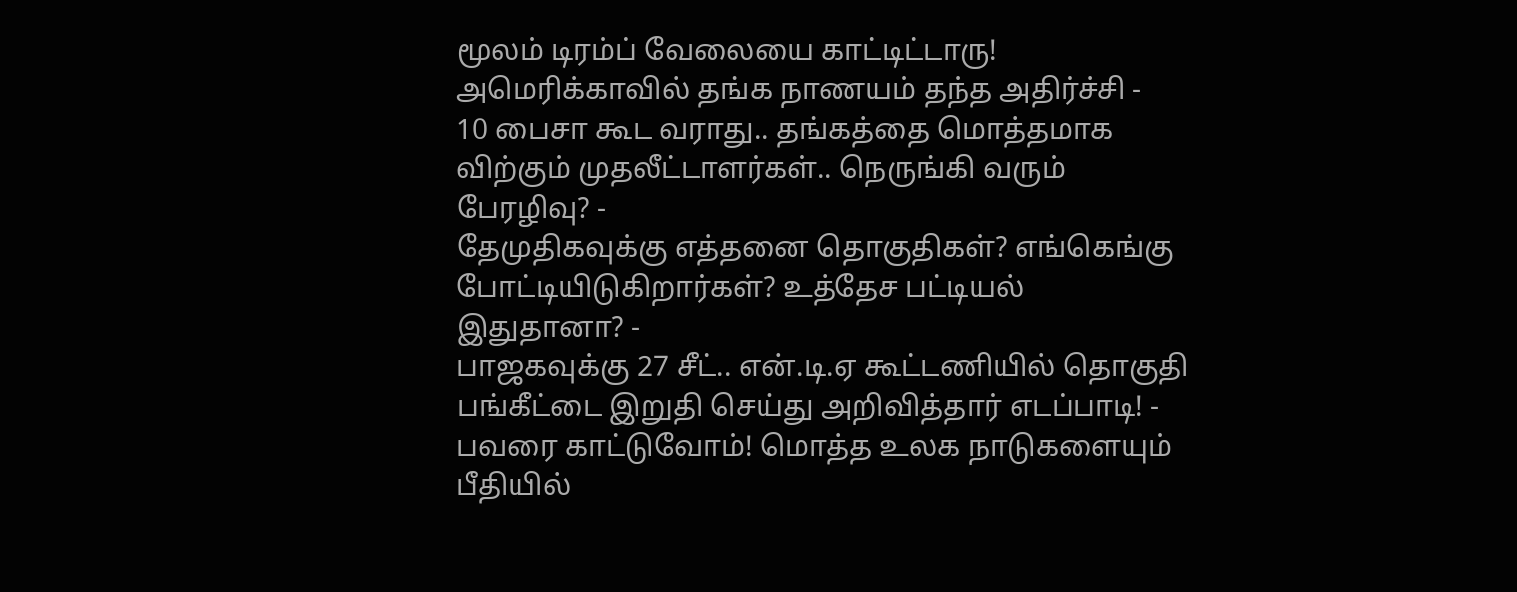மூலம் டிரம்ப் வேலையை காட்டிட்டாரு! அமெரிக்காவில் தங்க நாணயம் தந்த அதிர்ச்சி -
10 பைசா கூட வராது.. தங்கத்தை மொத்தமாக விற்கும் முதலீட்டாளர்கள்.. நெருங்கி வரும் பேரழிவு? -
தேமுதிகவுக்கு எத்தனை தொகுதிகள்? எங்கெங்கு போட்டியிடுகிறார்கள்? உத்தேச பட்டியல் இதுதானா? -
பாஜகவுக்கு 27 சீட்.. என்.டி.ஏ கூட்டணியில் தொகுதி பங்கீட்டை இறுதி செய்து அறிவித்தார் எடப்பாடி! -
பவரை காட்டுவோம்! மொத்த உலக நாடுகளையும் பீதியில்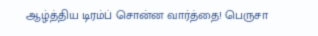ஆழ்த்திய டிரம்ப் சொன்ன வார்த்தை! பெருசா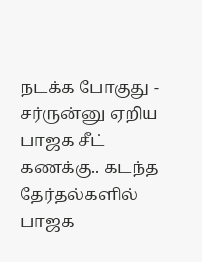நடக்க போகுது -
சர்ருன்னு ஏறிய பாஜக சீட் கணக்கு.. கடந்த தேர்தல்களில் பாஜக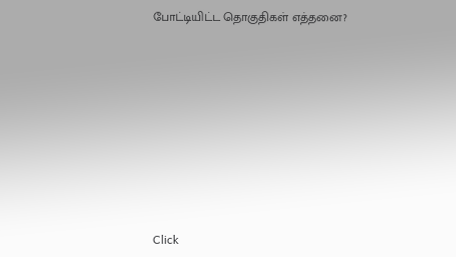போட்டியிட்ட தொகுதிகள் எத்தனை?












Click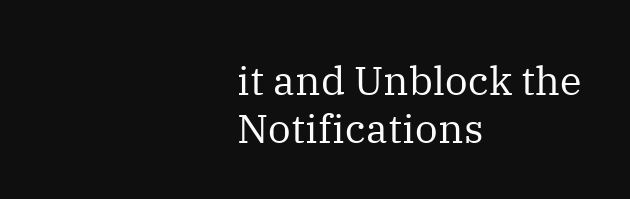it and Unblock the Notifications